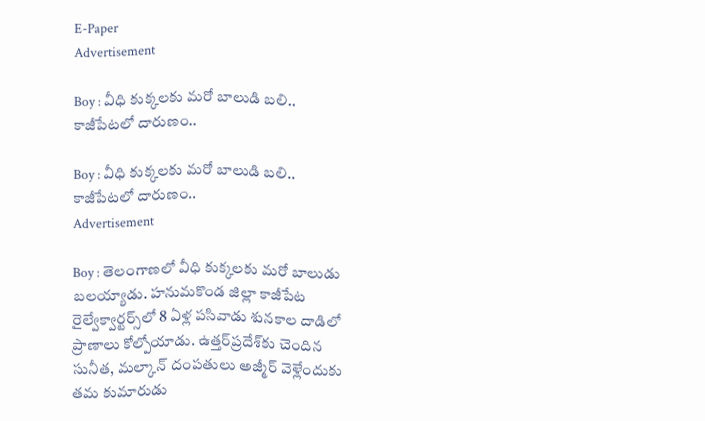E-Paper
Advertisement

Boy : వీధి కుక్కలకు మరో బాలుడి బలి.. కాజీపేటలో దారుణం..

Boy : వీధి కుక్కలకు మరో బాలుడి బలి.. కాజీపేటలో దారుణం..
Advertisement

Boy : తెలంగాణలో వీధి కుక్కలకు మరో బాలుడు బలయ్యాడు. హనుమకొండ జిల్లా కాజీపేట రైల్వేక్వార్టర్స్‌లో 8 ఏళ్ల పసివాడు శునకాల దాడిలో ప్రాణాలు కోల్పోయాడు. ఉత్తర్‌ప్రదేశ్‌కు చెందిన సునీత, మల్కాన్‌ దంపతులు అజ్మీర్‌ వెళ్లేందుకు తమ కుమారుడు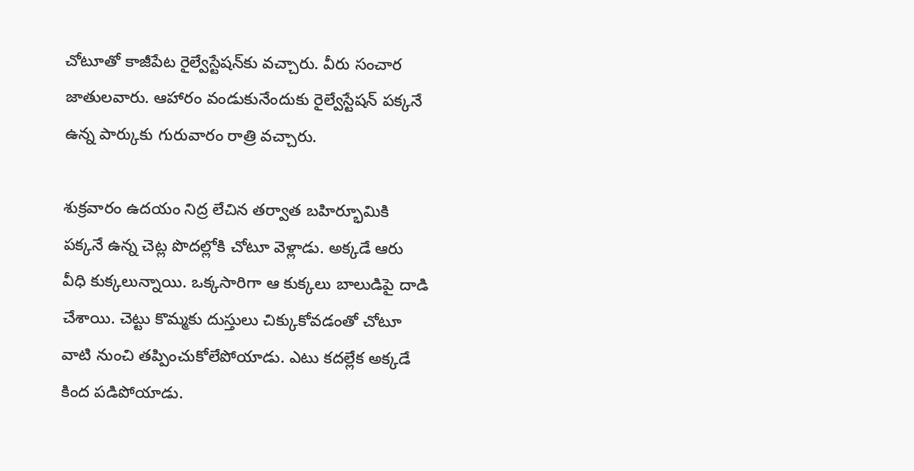చోటూతో కాజీపేట రైల్వేస్టేషన్‌కు వచ్చారు. వీరు సంచార జాతులవారు. ఆహారం వండుకునేందుకు రైల్వేస్టేషన్‌ పక్కనే ఉన్న పార్కుకు గురువారం రాత్రి వచ్చారు.

శుక్రవారం ఉదయం నిద్ర లేచిన తర్వాత బహిర్భూమికి పక్కనే ఉన్న చెట్ల పొదల్లోకి చోటూ వెళ్లాడు. అక్కడే ఆరు వీధి కుక్కలున్నాయి. ఒక్కసారిగా ఆ కుక్కలు బాలుడిపై దాడి చేశాయి. చెట్టు కొమ్మకు దుస్తులు చిక్కుకోవడంతో చోటూ వాటి నుంచి తప్పించుకోలేపోయాడు. ఎటు కదల్లేక అక్కడే కింద పడిపోయాడు.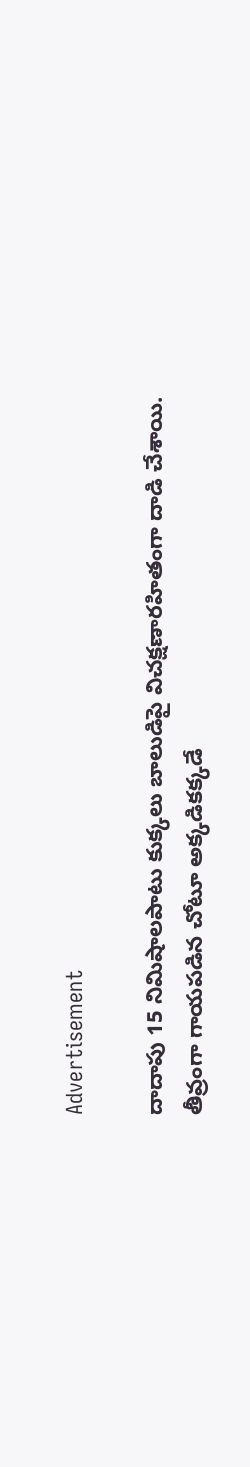Advertisement

దాదాపు 15 నిమిషాలపాటు కుక్కలు బాలుడిపై విచక్షణారహితంగా దాడి చేశాయి. తీవ్రంగా గాయపడిన చోటూ అక్కడికక్కడే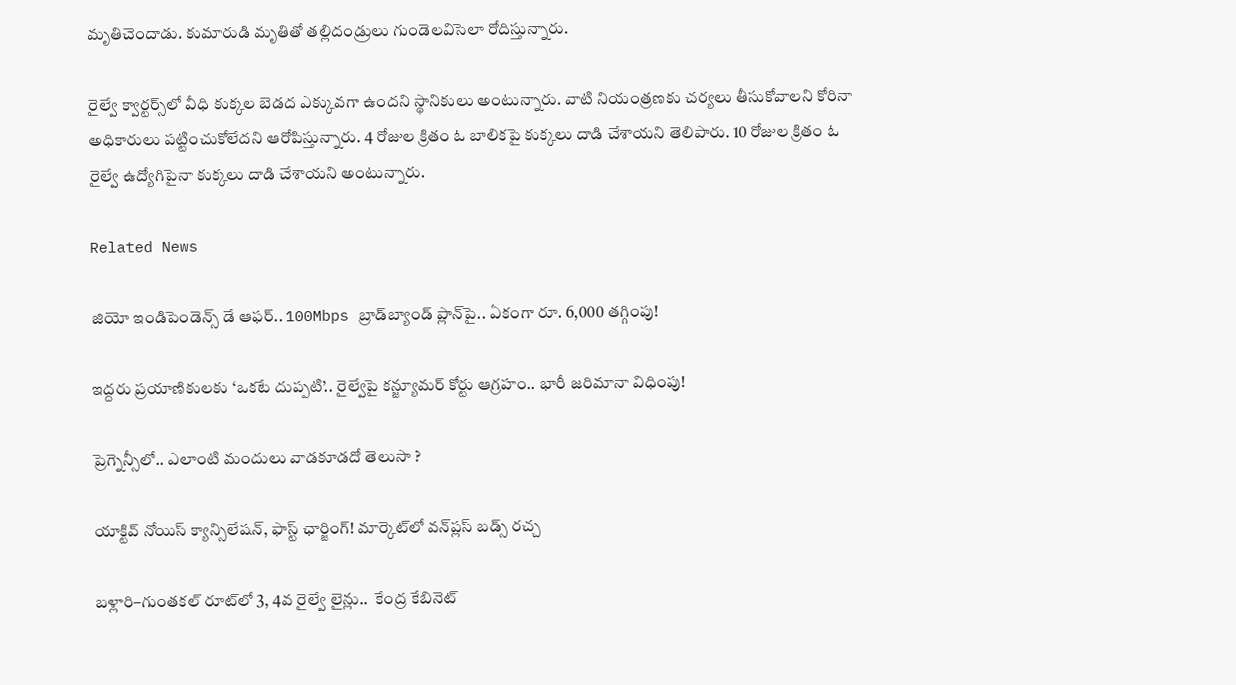మృతిచెందాడు. కుమారుడి మృతితో తల్లిదండ్రులు గుండెలవిసెలా రోదిస్తున్నారు.

రైల్వే క్వార్టర్స్‌లో వీధి కుక్కల బెడద ఎక్కువగా ఉందని స్థానికులు అంటున్నారు. వాటి నియంత్రణకు చర్యలు తీసుకోవాలని కోరినా అధికారులు పట్టించుకోలేదని ఆరోపిస్తున్నారు. 4 రోజుల క్రితం ఓ బాలికపై కుక్కలు దాడి చేశాయని తెలిపారు. 10 రోజుల క్రితం ఓ రైల్వే ఉద్యోగిపైనా కుక్కలు దాడి చేశాయని అంటున్నారు.

Related News

జియో ఇండిపెండెన్స్ డే ఆఫర్.. 100Mbps బ్రాడ్‌బ్యాండ్ ప్లాన్‌పై.. ఏకంగా రూ. 6,000 తగ్గింపు!

ఇద్దరు ప్రయాణికులకు ‘ఒకటే దుప్పటి’.. రైల్వేపై కన్జ్యూమర్ కోర్టు ఆగ్రహం.. భారీ జరిమానా విధింపు!

ప్రెగ్నెన్సీలో.. ఎలాంటి మందులు వాడకూడదో తెలుసా ?

యాక్టివ్ నోయిస్ క్యాన్సిలేషన్, ఫాస్ట్ ఛార్జింగ్! మార్కెట్‌లో వన్‌ప్లస్ బడ్స్ రచ్చ

బళ్లారి–గుంతకల్ రూట్‌లో 3, 4వ రైల్వే లైన్లు..  కేంద్ర కేబినెట్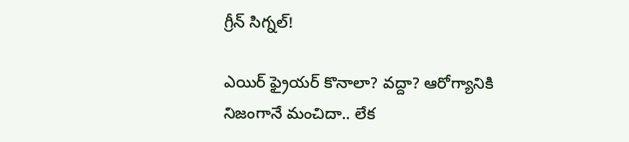గ్రీన్ సిగ్నల్!

ఎయిర్ ఫ్రైయర్ కొనాలా? వద్దా? ఆరోగ్యానికి నిజంగానే మంచిదా.. లేక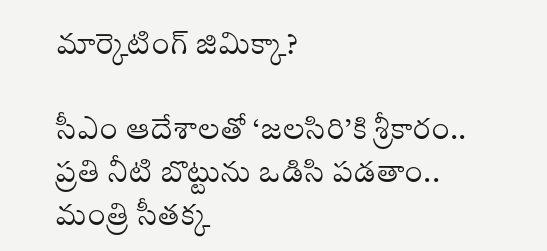మార్కెటింగ్ జిమిక్కా?

సీఎం ఆదేశాలతో ‘జలసిరి’కి శ్రీకారం.. ప్రతి నీటి బొట్టును ఒడిసి పడతాం.. మంత్రి సీతక్క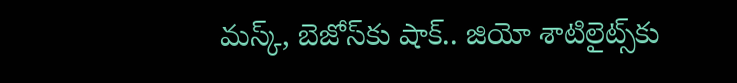మస్క్, బెజోస్‌కు షాక్.. జియో శాటిలైట్స్‌కు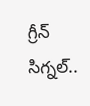గ్రీన్ సిగ్నల్..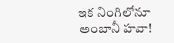ఇక నింగిలోనూ అంబానీ హవా!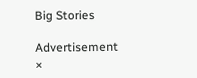Big Stories

Advertisement
×